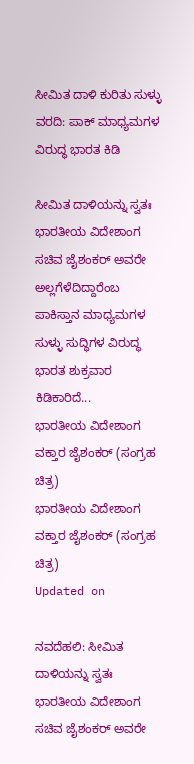ಸೀಮಿತ ದಾಳಿ ಕುರಿತು ಸುಳ್ಳು ವರದಿ: ಪಾಕ್ ಮಾಧ್ಯಮಗಳ ವಿರುದ್ಧ ಭಾರತ ಕಿಡಿ

ಸೀಮಿತ ದಾಳಿಯನ್ನು ಸ್ವತಃ ಭಾರತೀಯ ವಿದೇಶಾಂಗ ಸಚಿವ ಜೈಶಂಕರ್ ಅವರೇ ಅಲ್ಲಗೆಳೆದಿದ್ದಾರೆಂಬ ಪಾಕಿಸ್ತಾನ ಮಾಧ್ಯಮಗಳ ಸುಳ್ಳು ಸುದ್ಧಿಗಳ ವಿರುದ್ಧ ಭಾರತ ಶುಕ್ರವಾರ ಕಿಡಿಕಾರಿದೆ...
ಭಾರತೀಯ ವಿದೇಶಾಂಗ ವಕ್ತಾರ ಜೈಶಂಕರ್ (ಸಂಗ್ರಹ ಚಿತ್ರ)
ಭಾರತೀಯ ವಿದೇಶಾಂಗ ವಕ್ತಾರ ಜೈಶಂಕರ್ (ಸಂಗ್ರಹ ಚಿತ್ರ)
Updated on

ನವದೆಹಲಿ: ಸೀಮಿತ ದಾಳಿಯನ್ನು ಸ್ವತಃ ಭಾರತೀಯ ವಿದೇಶಾಂಗ ಸಚಿವ ಜೈಶಂಕರ್ ಅವರೇ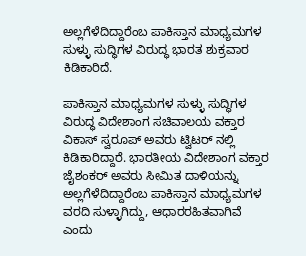ಅಲ್ಲಗೆಳೆದಿದ್ದಾರೆಂಬ ಪಾಕಿಸ್ತಾನ ಮಾಧ್ಯಮಗಳ ಸುಳ್ಳು ಸುದ್ಧಿಗಳ ವಿರುದ್ಧ ಭಾರತ ಶುಕ್ರವಾರ ಕಿಡಿಕಾರಿದೆ.

ಪಾಕಿಸ್ತಾನ ಮಾಧ್ಯಮಗಳ ಸುಳ್ಳು ಸುದ್ಧಿಗಳ ವಿರುದ್ಧ ವಿದೇಶಾಂಗ ಸಚಿವಾಲಯ ವಕ್ತಾರ ವಿಕಾಸ್ ಸ್ವರೂಪ್ ಅವರು ಟ್ವಿಟರ್ ನಲ್ಲಿ ಕಿಡಿಕಾರಿದ್ದಾರೆ. ಭಾರತೀಯ ವಿದೇಶಾಂಗ ವಕ್ತಾರ ಜೈಶಂಕರ್ ಅವರು ಸೀಮಿತ ದಾಳಿಯನ್ನು ಅಲ್ಲಗೆಳೆದಿದ್ದಾರೆಂಬ ಪಾಕಿಸ್ತಾನ ಮಾಧ್ಯಮಗಳ ವರದಿ ಸುಳ್ಳಾಗಿದ್ದು, ಆಧಾರರಹಿತವಾಗಿವೆ ಎಂದು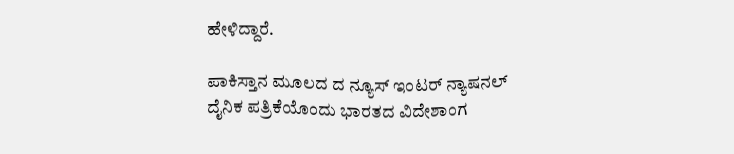ಹೇಳಿದ್ದಾರೆ.

ಪಾಕಿಸ್ತಾನ ಮೂಲದ ದ ನ್ಯೂಸ್ ಇಂಟರ್ ನ್ಯಾಷನಲ್ ದೈನಿಕ ಪತ್ರಿಕೆಯೊಂದು ಭಾರತದ ವಿದೇಶಾಂಗ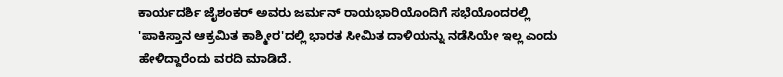ಕಾರ್ಯದರ್ಶಿ ಜೈಶಂಕರ್ ಅವರು ಜರ್ಮನ್ ರಾಯಭಾರಿಯೊಂದಿಗೆ ಸಭೆಯೊಂದರಲ್ಲಿ 'ಪಾಕಿಸ್ತಾನ ಆಕ್ರಮಿತ ಕಾಶ್ಮೀರ'ದಲ್ಲಿ ಭಾರತ ಸೀಮಿತ ದಾಳಿಯನ್ನು ನಡೆಸಿಯೇ ಇಲ್ಲ ಎಂದು ಹೇಳಿದ್ದಾರೆಂದು ವರದಿ ಮಾಡಿದೆ.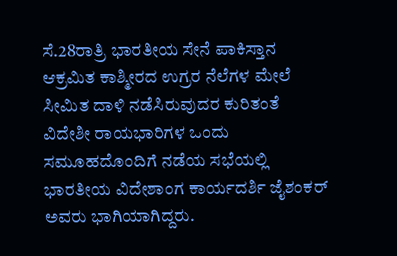ಸೆ.28ರಾತ್ರಿ ಭಾರತೀಯ ಸೇನೆ ಪಾಕಿಸ್ತಾನ ಆಕ್ರಮಿತ ಕಾಶ್ಮೀರದ ಉಗ್ರರ ನೆಲೆಗಳ ಮೇಲೆ ಸೀಮಿತ ದಾಳಿ ನಡೆಸಿರುವುದರ ಕುರಿತಂತೆ ವಿದೇಶೀ ರಾಯಭಾರಿಗಳ ಒಂದು ಸಮೂಹದೊಂದಿಗೆ ನಡೆಯ ಸಭೆಯಲ್ಲಿ ಭಾರತೀಯ ವಿದೇಶಾಂಗ ಕಾರ್ಯದರ್ಶಿ ಜೈಶಂಕರ್ ಅವರು ಭಾಗಿಯಾಗಿದ್ದರು.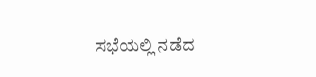ಸಭೆಯಲ್ಲಿ ನಡೆದ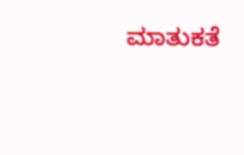ಮಾತುಕತೆ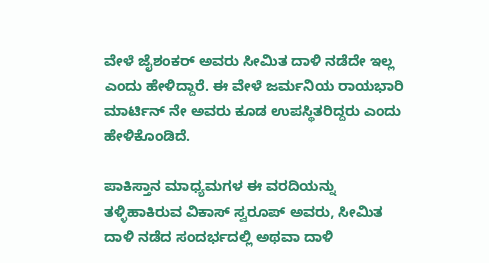ವೇಳೆ ಜೈಶಂಕರ್ ಅವರು ಸೀಮಿತ ದಾಳಿ ನಡೆದೇ ಇಲ್ಲ ಎಂದು ಹೇಳಿದ್ದಾರೆ. ಈ ವೇಳೆ ಜರ್ಮನಿಯ ರಾಯಭಾರಿ ಮಾರ್ಟಿನ್ ನೇ ಅವರು ಕೂಡ ಉಪಸ್ಥಿತರಿದ್ದರು ಎಂದು ಹೇಳಿಕೊಂಡಿದೆ.

ಪಾಕಿಸ್ತಾನ ಮಾಧ್ಯಮಗಳ ಈ ವರದಿಯನ್ನು ತಳ್ಳಿಹಾಕಿರುವ ವಿಕಾಸ್ ಸ್ವರೂಪ್ ಅವರು, ಸೀಮಿತ ದಾಳಿ ನಡೆದ ಸಂದರ್ಭದಲ್ಲಿ ಅಥವಾ ದಾಳಿ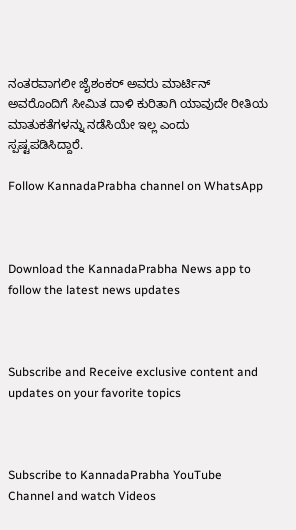ನಂತರವಾಗಲೀ ಜೈಶಂಕರ್ ಅವರು ಮಾರ್ಟಿನ್ ಅವರೊಂದಿಗೆ ಸೀಮಿತ ದಾಳಿ ಕುರಿತಾಗಿ ಯಾವುದೇ ರೀತಿಯ ಮಾತುಕತೆಗಳನ್ನು ನಡೆಸಿಯೇ ಇಲ್ಲ ಎಂದು ಸ್ಪಷ್ಟಪಡಿಸಿದ್ದಾರೆ.

Follow KannadaPrabha channel on WhatsApp



Download the KannadaPrabha News app to follow the latest news updates



Subscribe and Receive exclusive content and updates on your favorite topics



Subscribe to KannadaPrabha YouTube Channel and watch Videos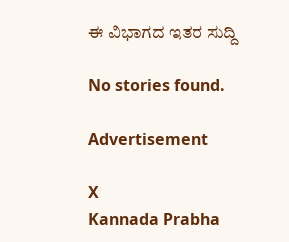ಈ ವಿಭಾಗದ ಇತರ ಸುದ್ದಿ

No stories found.

Advertisement

X
Kannada Prabha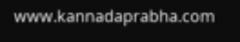www.kannadaprabha.com